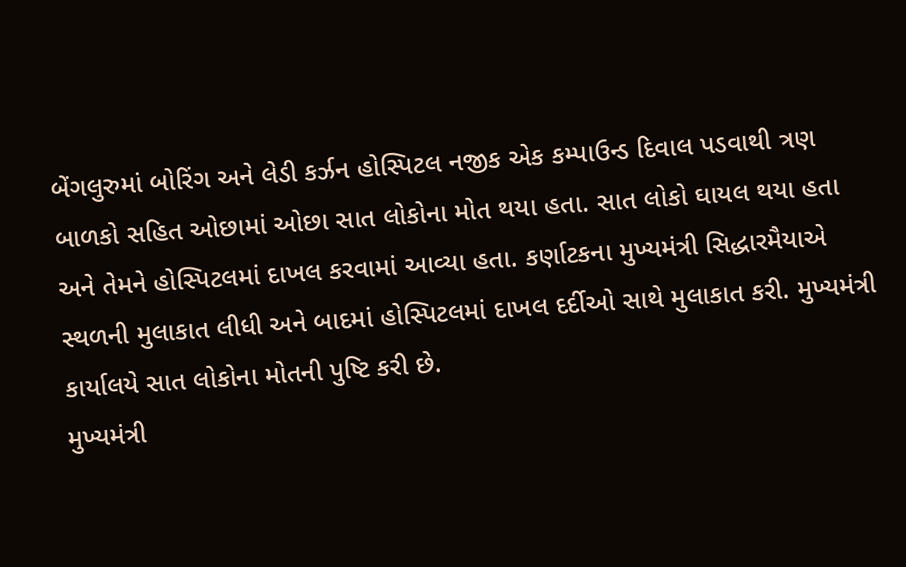બેંગલુરુમાં બોરિંગ અને લેડી કર્ઝન હોસ્પિટલ નજીક એક કમ્પાઉન્ડ દિવાલ પડવાથી ત્રણ બાળકો સહિત ઓછામાં ઓછા સાત લોકોના મોત થયા હતા. સાત લોકો ઘાયલ થયા હતા અને તેમને હોસ્પિટલમાં દાખલ કરવામાં આવ્યા હતા. કર્ણાટકના મુખ્યમંત્રી સિદ્ધારમૈયાએ સ્થળની મુલાકાત લીધી અને બાદમાં હોસ્પિટલમાં દાખલ દર્દીઓ સાથે મુલાકાત કરી. મુખ્યમંત્રી કાર્યાલયે સાત લોકોના મોતની પુષ્ટિ કરી છે.
મુખ્યમંત્રી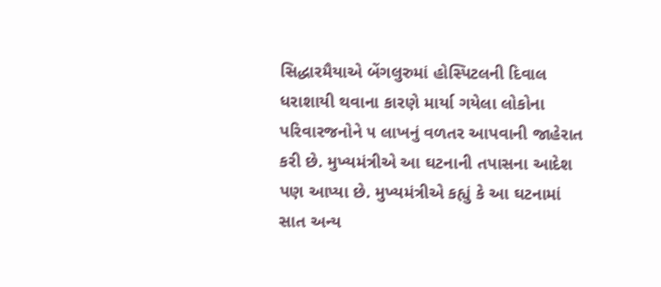સિદ્ધારમૈયાએ બેંગલુરુમાં હોસ્પિટલની દિવાલ ધરાશાયી થવાના કારણે માર્યા ગયેલા લોકોના પરિવારજનોને ૫ લાખનું વળતર આપવાની જાહેરાત કરી છે. મુખ્યમંત્રીએ આ ઘટનાની તપાસના આદેશ પણ આપ્યા છે. મુખ્યમંત્રીએ કહ્યું કે આ ઘટનામાં સાત અન્ય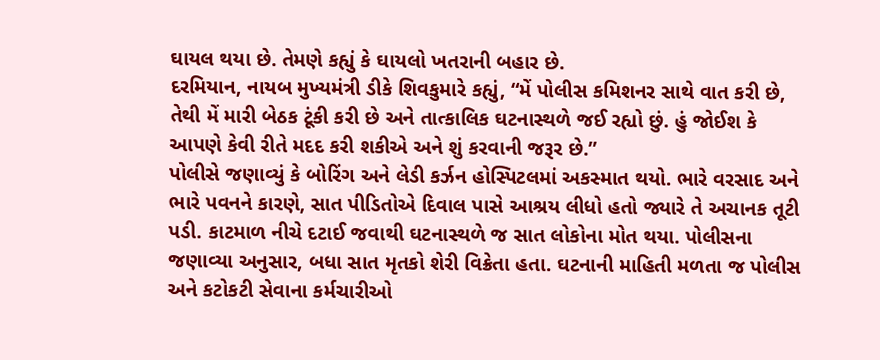ઘાયલ થયા છે. તેમણે કહ્યું કે ઘાયલો ખતરાની બહાર છે.
દરમિયાન, નાયબ મુખ્યમંત્રી ડીકે શિવકુમારે કહ્યું, “મેં પોલીસ કમિશનર સાથે વાત કરી છે, તેથી મેં મારી બેઠક ટૂંકી કરી છે અને તાત્કાલિક ઘટનાસ્થળે જઈ રહ્યો છું. હું જોઈશ કે આપણે કેવી રીતે મદદ કરી શકીએ અને શું કરવાની જરૂર છે.”
પોલીસે જણાવ્યું કે બોરિંગ અને લેડી કર્ઝન હોસ્પિટલમાં અકસ્માત થયો. ભારે વરસાદ અને ભારે પવનને કારણે, સાત પીડિતોએ દિવાલ પાસે આશ્રય લીધો હતો જ્યારે તે અચાનક તૂટી પડી. કાટમાળ નીચે દટાઈ જવાથી ઘટનાસ્થળે જ સાત લોકોના મોત થયા. પોલીસના જણાવ્યા અનુસાર, બધા સાત મૃતકો શેરી વિક્રેતા હતા. ઘટનાની માહિતી મળતા જ પોલીસ અને કટોકટી સેવાના કર્મચારીઓ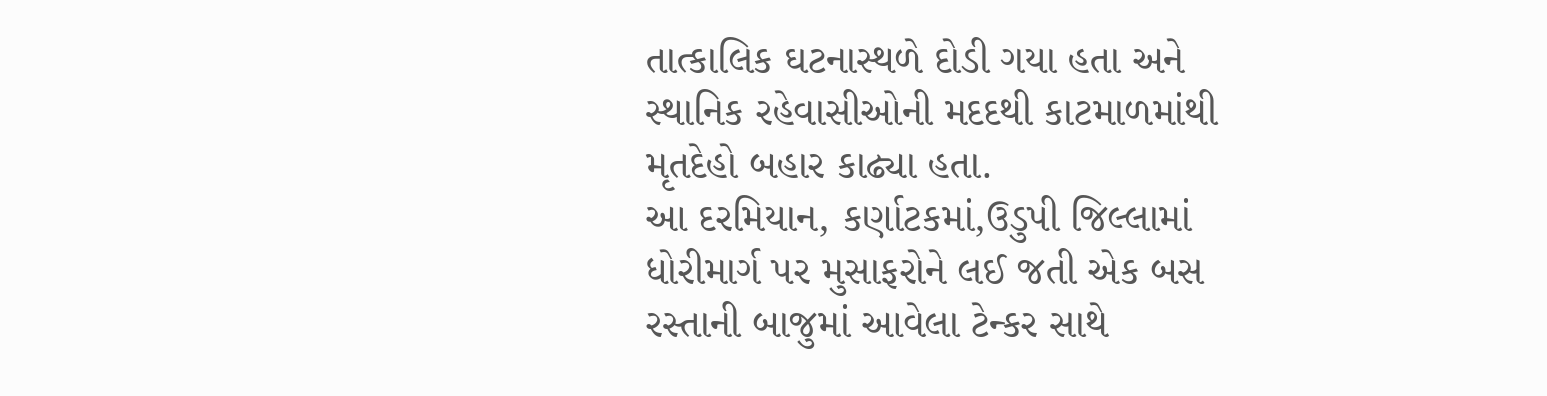તાત્કાલિક ઘટનાસ્થળે દોડી ગયા હતા અને સ્થાનિક રહેવાસીઓની મદદથી કાટમાળમાંથી મૃતદેહો બહાર કાઢ્યા હતા.
આ દરમિયાન, કર્ણાટકમાં,ઉડુપી જિલ્લામાં ધોરીમાર્ગ પર મુસાફરોને લઈ જતી એક બસ રસ્તાની બાજુમાં આવેલા ટેન્કર સાથે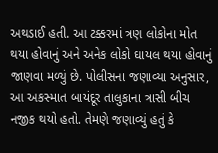અથડાઈ હતી. આ ટક્કરમાં ત્રણ લોકોના મોત થયા હોવાનું અને અનેક લોકો ઘાયલ થયા હોવાનું જાણવા મળ્યું છે. પોલીસના જણાવ્યા અનુસાર, આ અકસ્માત બાયંદૂર તાલુકાના ત્રાસી બીચ નજીક થયો હતો. તેમણે જણાવ્યું હતું કે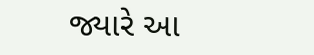જ્યારે આ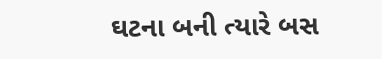ઘટના બની ત્યારે બસ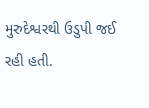મુરુદેશ્વરથી ઉડુપી જઈ રહી હતી.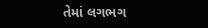તેમાં લગભગ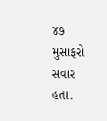૪૭ મુસાફરો સવાર હતા.